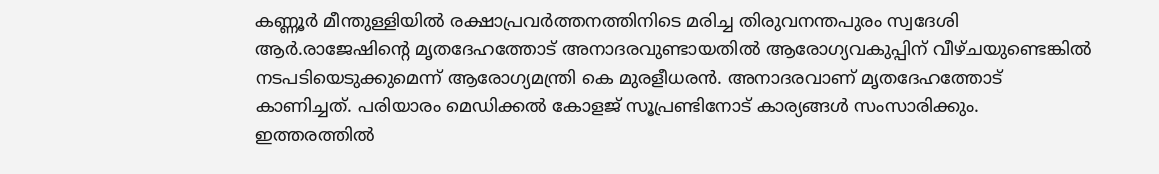കണ്ണൂര്‍ മീന്തുള്ളിയില്‍ രക്ഷാപ്രവര്‍ത്തനത്തിനിടെ മരിച്ച തിരുവനന്തപുരം സ്വദേശി ആര്‍.രാജേഷിന്റെ മൃതദേഹത്തോട് അനാദരവുണ്ടായതില്‍ ആരോഗ്യവകുപ്പിന് വീഴ്ചയുണ്ടെങ്കില്‍ നടപടിയെടുക്കുമെന്ന് ആരോഗ്യമന്ത്രി കെ മുരളീധരന്‍. അനാദരവാണ് മൃതദേഹത്തോട് കാണിച്ചത്. പരിയാരം മെഡിക്കല്‍ കോളജ് സൂപ്രണ്ടിനോട് കാര്യങ്ങള്‍ സംസാരിക്കും. ഇത്തരത്തില്‍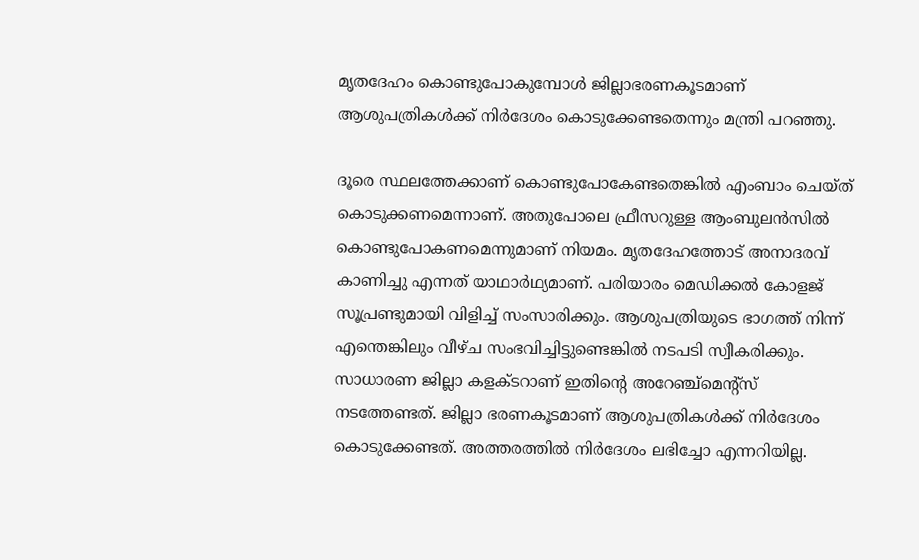മൃതദേഹം കൊണ്ടുപോകുമ്പോള്‍ ജില്ലാഭരണകൂടമാണ് ആശുപത്രികള്‍ക്ക് നിര്‍ദേശം കൊടുക്കേണ്ടതെന്നും മന്ത്രി പറഞ്ഞു.

ദൂരെ സ്ഥലത്തേക്കാണ് കൊണ്ടുപോകേണ്ടതെങ്കില്‍ എംബാം ചെയ്ത് കൊടുക്കണമെന്നാണ്. അതുപോലെ ഫ്രീസറുള്ള ആംബുലന്‍സില്‍ കൊണ്ടുപോകണമെന്നുമാണ് നിയമം. മൃതദേഹത്തോട് അനാദരവ് കാണിച്ചു എന്നത് യാഥാര്‍ഥ്യമാണ്. പരിയാരം മെഡിക്കല്‍ കോളജ് സൂപ്രണ്ടുമായി വിളിച്ച് സംസാരിക്കും. ആശുപത്രിയുടെ ഭാഗത്ത് നിന്ന് എന്തെങ്കിലും വീഴ്ച സംഭവിച്ചിട്ടുണ്ടെങ്കില്‍ നടപടി സ്വീകരിക്കും. സാധാരണ ജില്ലാ കളക്ടറാണ് ഇതിന്റെ അറേഞ്ച്മെന്റ്സ് നടത്തേണ്ടത്. ജില്ലാ ഭരണകൂടമാണ് ആശുപത്രികള്‍ക്ക് നിര്‍ദേശം കൊടുക്കേണ്ടത്. അത്തരത്തില്‍ നിര്‍ദേശം ലഭിച്ചോ എന്നറിയില്ല.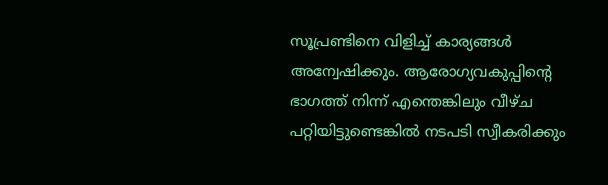സൂപ്രണ്ടിനെ വിളിച്ച് കാര്യങ്ങള്‍ അന്വേഷിക്കും. ആരോഗ്യവകുപ്പിന്റെ ഭാഗത്ത് നിന്ന് എന്തെങ്കിലും വീഴ്ച പറ്റിയിട്ടുണ്ടെങ്കില്‍ നടപടി സ്വീകരിക്കും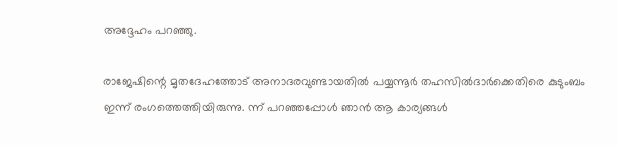അദ്ദേഹം പറഞ്ഞു.

രാജേഷിന്റെ മൃതദേഹത്തോട് അനാദരവുണ്ടായതില്‍ പയ്യന്നൂര്‍ തഹസില്‍ദാര്‍ക്കെതിരെ കുടുംബം ഇന്ന് രംഗത്തെത്തിയിരുന്നു. ന്ന് പറഞ്ഞപ്പോള്‍ ഞാന്‍ ആ കാര്യങ്ങള്‍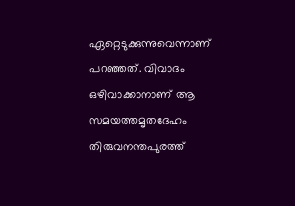ഏറ്റെടുക്കുന്നുവെന്നാണ് പറഞ്ഞത്. വിവാദം ഒഴിവാക്കാനാണ് ആ സമയത്തമൃതദേഹം തിരുവനന്തപുരത്ത്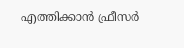എത്തിക്കാന്‍ ഫ്രീസര്‍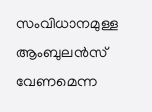സംവിധാനമുള്ള ആംബുലന്‍സ് വേണമെന്ന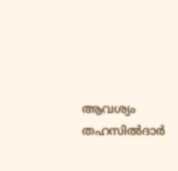ആവശ്യം തഹസില്‍ദാര്‍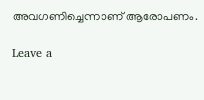അവഗണിച്ചെന്നാണ് ആരോപണം.

Leave a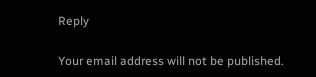Reply

Your email address will not be published.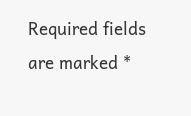Required fields are marked *